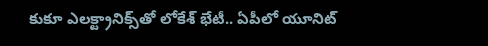కుకూ ఎలక్ట్రానిక్స్‌తో లోకేశ్ భేటీ.. ఏపీలో యూనిట్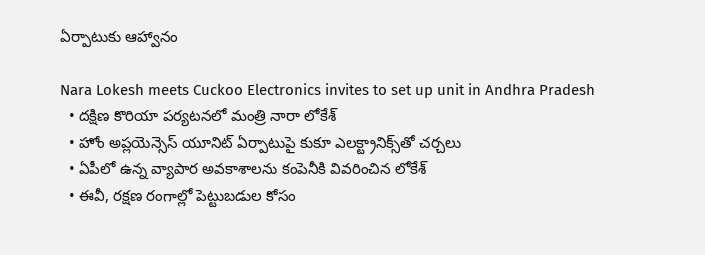ఏర్పాటుకు ఆహ్వానం

Nara Lokesh meets Cuckoo Electronics invites to set up unit in Andhra Pradesh
  • దక్షిణ కొరియా పర్యటనలో మంత్రి నారా లోకేశ్
  • హోం అప్లయెన్సెస్ యూనిట్ ఏర్పాటుపై కుకూ ఎలక్ట్రానిక్స్‌తో చర్చలు
  • ఏపీలో ఉన్న వ్యాపార అవకాశాలను కంపెనీకి వివరించిన లోకేశ్
  • ఈవీ, రక్షణ రంగాల్లో పెట్టుబడుల కోసం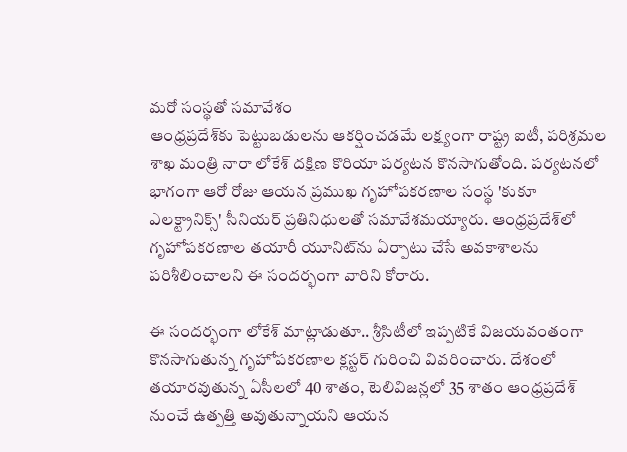మరో సంస్థతో సమావేశం
ఆంధ్రప్రదేశ్‌కు పెట్టుబడులను ఆకర్షించడమే లక్ష్యంగా రాష్ట్ర ఐటీ, పరిశ్రమల శాఖ మంత్రి నారా లోకేశ్ దక్షిణ కొరియా పర్యటన కొనసాగుతోంది. పర్యటనలో భాగంగా ఆరో రోజు ఆయన ప్రముఖ గృహోపకరణాల సంస్థ 'కుకూ ఎలక్ట్రానిక్స్' సీనియర్ ప్రతినిధులతో సమావేశమయ్యారు. ఆంధ్రప్రదేశ్‌లో గృహోపకరణాల తయారీ యూనిట్‌ను ఏర్పాటు చేసే అవకాశాలను పరిశీలించాలని ఈ సందర్భంగా వారిని కోరారు.

ఈ సందర్భంగా లోకేశ్ మాట్లాడుతూ.. శ్రీసిటీలో ఇప్పటికే విజయవంతంగా కొనసాగుతున్న గృహోపకరణాల క్లస్టర్‌ గురించి వివరించారు. దేశంలో తయారవుతున్న ఏసీలలో 40 శాతం, టెలివిజన్లలో 35 శాతం ఆంధ్రప్రదేశ్ నుంచే ఉత్పత్తి అవుతున్నాయని ఆయన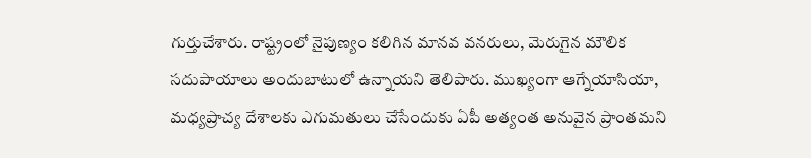గుర్తుచేశారు. రాష్ట్రంలో నైపుణ్యం కలిగిన మానవ వనరులు, మెరుగైన మౌలిక సదుపాయాలు అందుబాటులో ఉన్నాయని తెలిపారు. ముఖ్యంగా ఆగ్నేయాసియా, మధ్యప్రాచ్య దేశాలకు ఎగుమతులు చేసేందుకు ఏపీ అత్యంత అనువైన ప్రాంతమని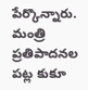పేర్కొన్నారు. మంత్రి ప్రతిపాదనల పట్ల కుకూ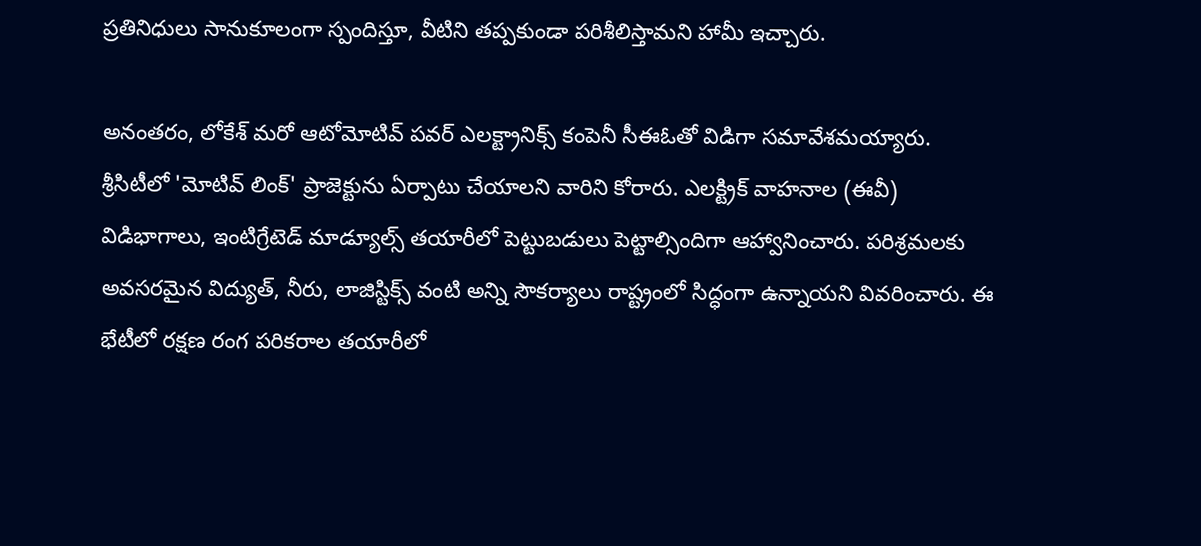ప్రతినిధులు సానుకూలంగా స్పందిస్తూ, వీటిని తప్పకుండా పరిశీలిస్తామని హామీ ఇచ్చారు.

అనంతరం, లోకేశ్ మరో ఆటోమోటివ్ పవర్ ఎలక్ట్రానిక్స్ కంపెనీ సీఈఓతో విడిగా సమావేశమయ్యారు. శ్రీసిటీలో 'మోటివ్ లింక్' ప్రాజెక్టును ఏర్పాటు చేయాలని వారిని కోరారు. ఎలక్ట్రిక్ వాహనాల (ఈవీ) విడిభాగాలు, ఇంటిగ్రేటెడ్ మాడ్యూల్స్ తయారీలో పెట్టుబడులు పెట్టాల్సిందిగా ఆహ్వానించారు. పరిశ్రమలకు అవసరమైన విద్యుత్, నీరు, లాజిస్టిక్స్ వంటి అన్ని సౌకర్యాలు రాష్ట్రంలో సిద్ధంగా ఉన్నాయని వివరించారు. ఈ భేటీలో రక్షణ రంగ పరికరాల తయారీలో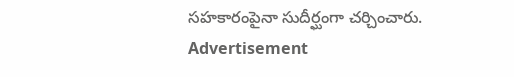సహకారంపైనా సుదీర్ఘంగా చర్చించారు.
Advertisement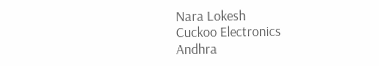Nara Lokesh
Cuckoo Electronics
Andhra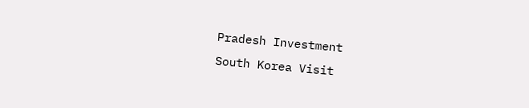Pradesh Investment
South Korea Visit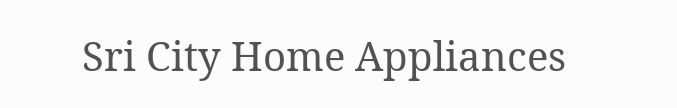Sri City Home Appliances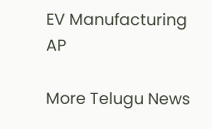EV Manufacturing AP

More Telugu News